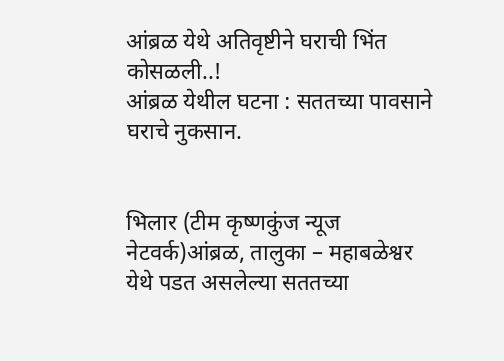आंब्रळ येथे अतिवृष्टीने घराची भिंत कोसळली..!
आंब्रळ येथील घटना : सततच्या पावसाने घराचे नुकसान.


भिलार (टीम कृष्णकुंज न्यूज नेटवर्क)आंब्रळ, तालुका – महाबळेश्वर येथे पडत असलेल्या सततच्या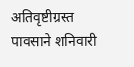अतिवृष्टीग्रस्त पावसाने शनिवारी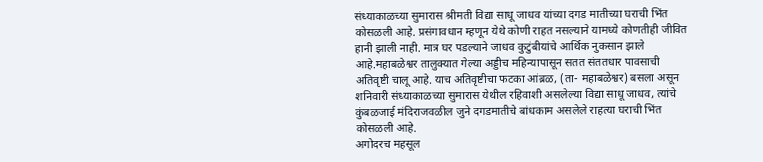संध्याकाळच्या सुमारास श्रीमती विद्या साधू जाधव यांच्या दगड मातीच्या घराची भिंत कोसळली आहे. प्रसंगावधान म्हणून येथे कोणी राहत नसल्याने यामध्ये कोणतीही जीवित हानी झाली नाही. मात्र घर पडल्याने जाधव कुटुंबीयांचे आर्थिक नुकसान झाले आहे.महाबळेश्वर तालुक्यात गेल्या अड्डीच महिन्यापासून सतत संततधार पावसाची अतिवृष्टी चालू आहे. याच अतिवृष्टीचा फटका आंब्रळ, (ता- महाबळेश्वर) बसला असून शनिवारी संध्याकाळच्या सुमारास येथील रहिवाशी असलेल्या विद्या साधू जाधव, त्यांचे कुंबळजाई मंदिराजवळील जुने दगडमातीचे बांधकाम असलेले राहत्या घराची भिंत कोसळली आहे.
अगोदरच महसूल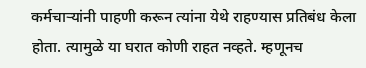कर्मचाऱ्यांनी पाहणी करून त्यांना येथे राहण्यास प्रतिबंध केला होता. त्यामुळे या घरात कोणी राहत नव्हते. म्हणूनच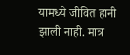यामध्ये जीवित हानी झाली नाही. मात्र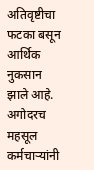अतिवृष्टीचा फटका बसून आर्थिक नुकसान झाले आहे.
अगोदरच महसूल कर्मचाऱ्यांनी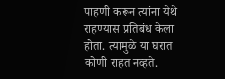पाहणी करून त्यांना येथे राहण्यास प्रतिबंध केला होता. त्यामुळे या घरात कोणी राहत नव्हते.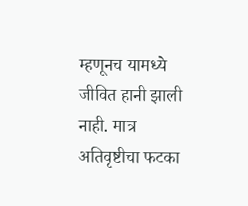म्हणूनच यामध्ये जीवित हानी झाली नाही. मात्र अतिवृष्टीचा फटका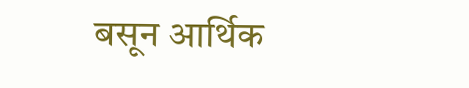बसून आर्थिक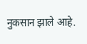नुकसान झाले आहे.